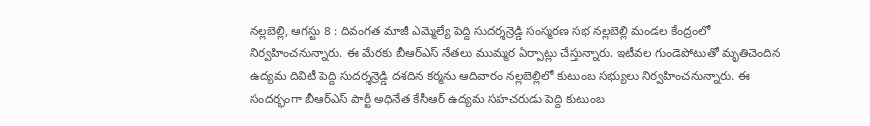నల్లబెల్లి, ఆగస్టు 8 : దివంగత మాజీ ఎమ్మెల్యే పెద్ది సుదర్శన్రెడ్డి సంస్మరణ సభ నల్లబెల్లి మండల కేంద్రంలో నిర్వహించనున్నారు. ఈ మేరకు బీఆర్ఎస్ నేతలు ముమ్మర ఏర్పాట్లు చేస్తున్నారు. ఇటీవల గుండెపోటుతో మృతిచెందిన ఉద్యమ దివిటీ పెద్ది సుదర్శన్రెడ్డి దశదిన కర్మను ఆదివారం నల్లబెల్లిలో కుటుంబ సభ్యులు నిర్వహించనున్నారు. ఈ సందర్భంగా బీఆర్ఎస్ పార్టీ అధినేత కేసీఆర్ ఉద్యమ సహచరుడు పెద్ది కుటుంబ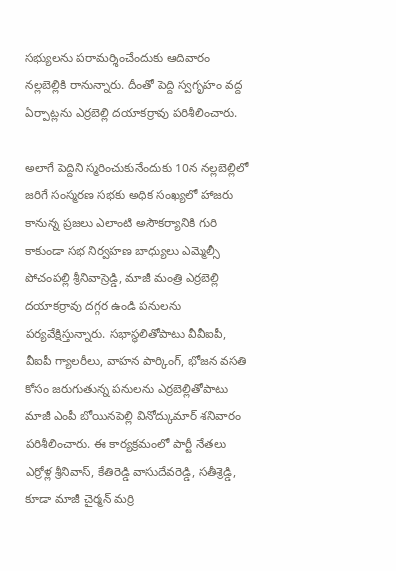సభ్యులను పరామర్శించేందుకు ఆదివారం నల్లబెల్లికి రానున్నారు. దీంతో పెద్ది స్వగృహం వద్ద ఏర్పాట్లను ఎర్రబెల్లి దయాకర్రావు పరిశీలించారు.

అలాగే పెద్దిని స్మరించుకునేందుకు 10న నల్లబెల్లిలో జరిగే సంస్మరణ సభకు అధిక సంఖ్యలో హాజరు కానున్న ప్రజలు ఎలాంటి అసౌకర్యానికి గురి కాకుండా సభ నిర్వహణ బాధ్యులు ఎమ్మెల్సీ పోచంపల్లి శ్రీనివాస్రెడ్డి, మాజీ మంత్రి ఎర్రబెల్లి దయాకర్రావు దగ్గర ఉండి పనులను పర్యవేక్షిస్తున్నారు. సభాస్థలితోపాటు వీవీఐపీ, వీఐపీ గ్యాలరీలు, వాహన పార్కింగ్, భోజన వసతి కోసం జరుగుతున్న పనులను ఎర్రబెల్లితోపాటు మాజీ ఎంపీ బోయినపెల్లి వినోద్కుమార్ శనివారం పరిశీలించారు. ఈ కార్యక్రమంలో పార్టీ నేతలు ఎర్రోళ్ల శ్రీనివాస్, కేతిరెడ్డి వాసుదేవరెడ్డి, సతీశ్రెడ్డి, కూడా మాజీ చైర్మన్ మర్రి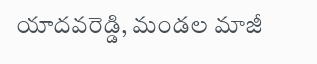యాదవరెడ్డి, మండల మాజీ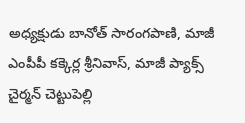అధ్యక్షుడు బానోత్ సారంగపాణి, మాజీ ఎంపీపీ కక్కెర్ల శ్రీనివాస్, మాజీ ప్యాక్స్ చైర్మన్ చెట్టుపెల్లి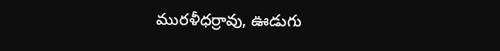మురళీధర్రావు, ఊడుగు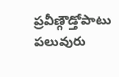ప్రవీణ్గౌడ్తోపాటు పలువురు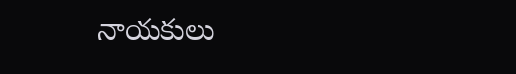నాయకులు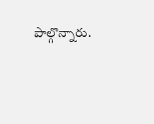పాల్గొన్నారు.